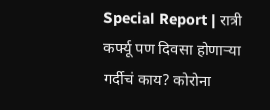Special Report | रात्री कर्फ्यू पण दिवसा होणाऱ्या गर्दीचं काय? कोरोना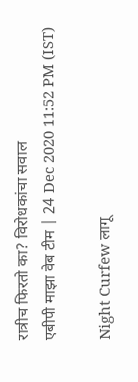रात्रीच फिरतो का? विरोधकांचा सवाल
एबीपी माझा वेब टीम | 24 Dec 2020 11:52 PM (IST)

Night Curfew लागू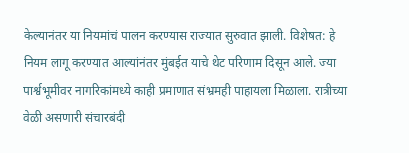केल्यानंतर या नियमांचं पालन करण्यास राज्यात सुरुवात झाली. विशेषत: हे नियम लागू करण्यात आल्यांनंतर मुंबईत याचे थेट परिणाम दिसून आले. ज्या पार्श्वभूमीवर नागरिकांमध्ये काही प्रमाणात संभ्रमही पाहायला मिळाला. रात्रीच्या वेळी असणारी संचारबंदी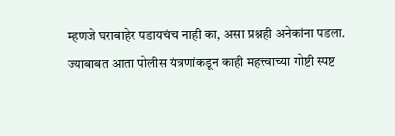म्हणजे घराबाहेर पडायचंच नाही का, असा प्रश्नही अनेकांना पडला. ज्याबाबत आता पोलीस यंत्रणांकडून काही महत्त्वाच्या गोष्टी स्पष्ट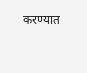करण्यात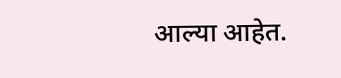आल्या आहेत.